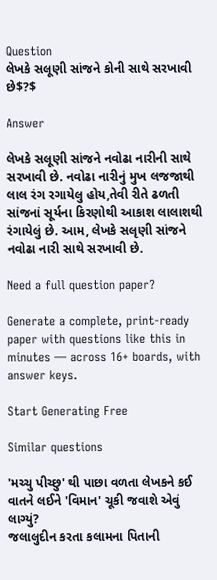Question
લેખકે સલૂણી સાંજને કોની સાથે સરખાવી છે$?$

Answer

લેખકે સલૂણી સાંજને નવોઢા નારીની સાથે સરખાવી છે. નવોઢા નારીનું મુખ લજજાથી લાલ રંગ રગાયેલુ હોય,તેવી રીતે ઢળતી સાંજનાં સૂર્યના કિરણોથી આકાશ લાલાશથી રંગાયેલું છે. આમ, લેખકે સલૃણી સાંજને નવોઢા નારી સાથે સરખાવી છે.

Need a full question paper?

Generate a complete, print-ready paper with questions like this in minutes — across 16+ boards, with answer keys.

Start Generating Free

Similar questions

'મચ્ચુ પીચ્છુ' થી પાછા વળતા લેખકને કઈ વાતને લઈને 'વિમાન' ચૂકી જવાશે એવું લાગ્યું?
જલાલુદીન કરતા કલામના પિતાની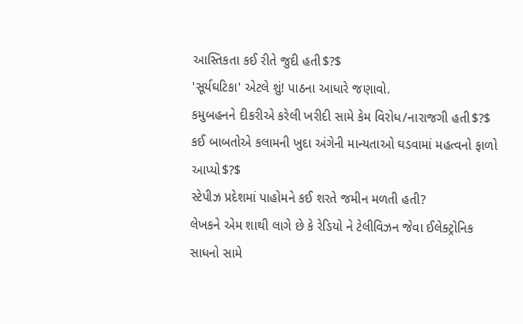આસ્તિકતા કઈ રીતે જુદી હતી$?$
'સૂર્યઘટિકા' એટલે શું! પાઠના આધારે જણાવો.
કમુબહનને દીકરીએ કરેલી ખરીદી સામે કેમ વિરોધ/નારાજગી હતી$?$
કઈ બાબતોએ કલામની ખુદા અંગેની માન્યતાઓ ઘડવામાં મહત્વનો ફાળો આપ્યો$?$
સ્ટેપીઝ પ્રદેશમાં પાહોમને કઈ શરતે જમીન મળતી હતી?
લેખકને એમ શાથી લાગે છે કે રેડિયો ને ટેલીવિઝન જેવા ઈલેક્ટ્રોનિક સાધનો સામે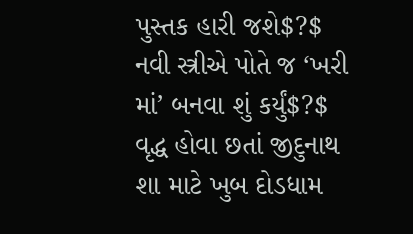પુસ્તક હારી જશે$?$
નવી સ્ત્રીએ પોતે જ ‘ખરી માં’ બનવા શું કર્યું$?$
વૃદ્ધ હોવા છતાં જીદુનાથ શા માટે ખુબ દોડધામ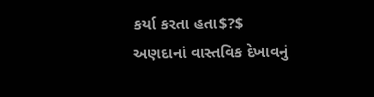કર્યા કરતા હતા$?$
અણદાનાં વાસ્તવિક દેખાવનું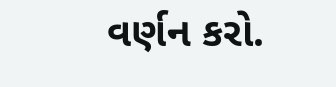વર્ણન કરો.